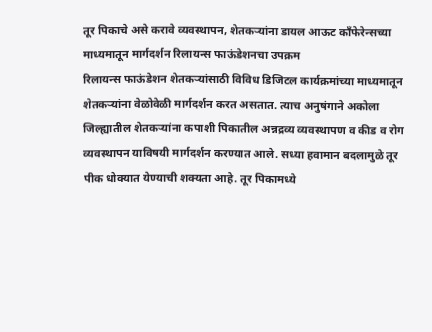तूर पिकाचे असे करावे व्यवस्थापन, शेतकऱ्यांना डायल आऊट काँफेरेन्सच्या माध्यमातून मार्गदर्शन रिलायन्स फाऊंडेशनचा उपक्रम
रिलायन्स फाऊंडेशन शेतकऱ्यांसाठी विविध डिजिटल कार्यक्रमांच्या माध्यमातून शेतकऱ्यांना वेळोवेळी मार्गदर्शन करत असतात. त्याच अनुषंगाने अकोला जिल्ह्यातील शेतकऱ्यांना कपाशी पिकातील अन्नद्रव्य व्यवस्थापण व कीड व रोग व्यवस्थापन याविषयी मार्गदर्शन करण्यात आले. सध्या हवामान बदलामुळे तूर पीक धोक्यात येण्याची शक्यता आहे. तूर पिकामध्ये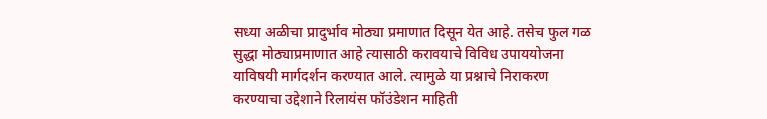सध्या अळीचा प्रादुर्भाव मोठ्या प्रमाणात दिसून येत आहे. तसेच फुल गळ सुद्धा मोठ्याप्रमाणात आहे त्यासाठी करावयाचे विविध उपाययोजना याविषयी मार्गदर्शन करण्यात आले. त्यामुळे या प्रश्नाचे निराकरण करण्याचा उद्देशाने रिलायंस फॉउंडेशन माहिती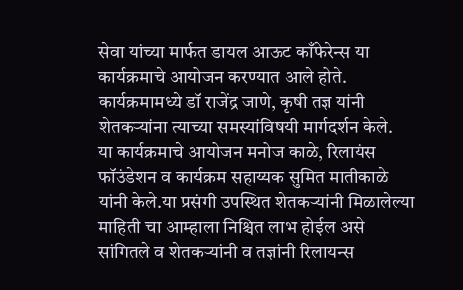सेवा यांच्या मार्फत डायल आऊट काँफेरेन्स या कार्यक्रमाचे आयोजन करण्यात आले होते. कार्यक्रमामध्ये डॉ राजेंद्र जाणे, कृषी तज्ञ यांनी शेतकऱ्यांना त्याच्या समस्यांविषयी मार्गदर्शन केले.
या कार्यक्रमाचे आयोजन मनोज काळे, रिलायंस फॉउंडेशन व कार्यक्रम सहाय्यक सुमित मातीकाळे यांनी केले.या प्रसंगी उपस्थित शेतकऱ्यांनी मिळालेल्या माहिती चा आम्हाला निश्चित लाभ होईल असे सांगितले व शेतकऱ्यांनी व तज्ञांनी रिलायन्स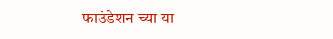फाउंडेशन च्या या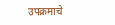उपक्रमाचे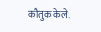कौतुक केले.